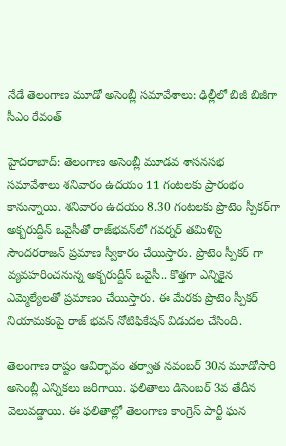నేడే తెలంగాణ మూడో అసెంబ్లీ సమావేశాలు: ఢిల్లీలో బిజీ బిజీగా సీఎం రేవంత్

హైదరాబాద్: తెలంగాణ అసెంబ్లీ మూడవ శాసనసభ సమావేశాలు శనివారం ఉదయం 11 గంటలకు ప్రారంభం కానున్నాయి. శనివారం ఉదయం 8.30 గంటలకు ప్రొటెం స్పీకర్‌గా అక్బరుద్దీన్ ఒవైసీ‌తో రాజ్‌భవన్‌లో గవర్నర్ తమిళిసై సౌందరరాజన్ ప్రమాణ స్వీకారం చేయిస్తారు. ప్రొటెం స్పీకర్ గా వ్యవహరించనున్న అక్బరుద్దీన్ ఒవైసీ.. కొత్తగా ఎన్నికైన ఎమ్మెల్యేలతో ప్రమాణం చేయిస్తారు. ఈ మేరకు ప్రొటెం స్పీకర్ నియామకంపై రాజ్ భవన్ నోటిఫికేషన్ విడుదల చేసింది.

తెలంగాణ రాష్టం ఆవిర్భావం తర్వాత నవంబర్ 30న మూడోసారి అసెంబ్లీ ఎన్నికలు జరిగాయి. ఫలితాలు డిసెంబర్ 3వ తేదీన వెలువడ్డాయి. ఈ ఫలితాల్లో తెలంగాణ కాంగ్రెస్ పార్టీ ఘన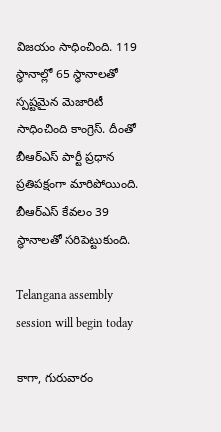విజయం సాధించింది. 119 స్థానాల్లో 65 స్థానాలతో స్పష్టమైన మెజారిటీ సాధించింది కాంగ్రెస్. దీంతో బీఆర్ఎస్ పార్టీ ప్రధాన ప్రతిపక్షంగా మారిపోయింది. బీఆర్ఎస్‌ కేవలం 39 స్థానాలతో సరిపెట్టుకుంది.

Telangana assembly session will begin today

కాగా, గురువారం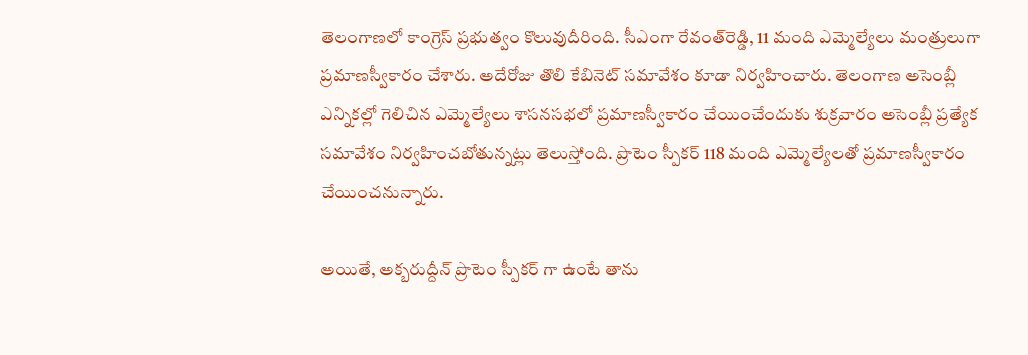తెలంగాణలో కాంగ్రెస్‌ ప్రభుత్వం కొలువుదీరింది. సీఎంగా రేవంత్‌రెడ్డి, 11 మంది ఎమ్మెల్యేలు మంత్రులుగా ప్రమాణస్వీకారం చేశారు. అదేరోజు తొలి కేబినెట్ సమావేశం కూడా నిర్వహించారు. తెలంగాణ అసెంబ్లీ ఎన్నికల్లో గెలిచిన ఎమ్మెల్యేలు శాసనసభలో ప్రమాణస్వీకారం చేయించేందుకు శుక్రవారం అసెంబ్లీ ప్రత్యేక సమావేశం నిర్వహించబోతున్నట్లు తెలుస్తోంది. ప్రొటెం స్పీకర్‌ 118 మంది ఎమ్మెల్యేలతో ప్రమాణస్వీకారం చేయించనున్నారు.

అయితే, అక్బరుద్దీన్ ప్రొటెం స్పీకర్ గా ఉంటే తాను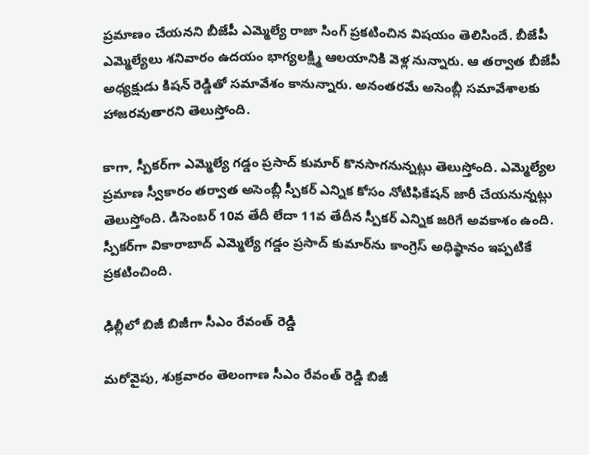ప్రమాణం చేయనని బీజేపీ ఎమ్మెల్యే రాజా సింగ్ ప్రకటించిన విషయం తెలిసిందే. బీజేపీ ఎమ్మెల్యేలు శనివారం ఉదయం భాగ్యలక్ష్మి ఆలయానికి వెళ్ల నున్నారు. ఆ తర్వాత బీజేపీ అధ్యక్షుడు కిషన్ రెడ్డితో సమావేశం కానున్నారు. అనంతరమే అసెంబ్లీ సమావేశాలకు హాజరవుతారని తెలుస్తోంది.

కాగా, స్పీకర్‌గా ఎమ్మెల్యే గడ్డం ప్రసాద్ కుమార్‌ కొనసాగనున్నట్లు తెలుస్తోంది. ఎమ్మెల్యేల ప్రమాణ స్వీకారం తర్వాత అసెంబ్లీ స్పీకర్ ఎన్నిక కోసం నోటిఫికేషన్ జారీ చేయనున్నట్లు తెలుస్తోంది. డిసెంబర్ 10వ తేదీ లేదా 11వ తేదీన స్పీకర్ ఎన్నిక జరిగే అవకాశం ఉంది. స్పీకర్‌‌‌‌గా వికారాబాద్ ఎమ్మెల్యే గడ్డం ప్రసాద్ కుమార్‌‌‌‌ను కాంగ్రెస్ అధిష్ఠానం ఇప్పటికే ప్రకటించింది.

ఢిల్లీలో బిజీ బిజీగా సీఎం రేవంత్ రెడ్డి

మరోవైపు, శుక్రవారం తెలంగాణ సీఎం రేవంత్ రెడ్డి బిజీ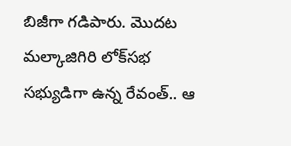బిజీగా గడిపారు. మొదట మల్కాజిగిరి లోక్‌సభ సభ్యుడిగా ఉన్న రేవంత్.. ఆ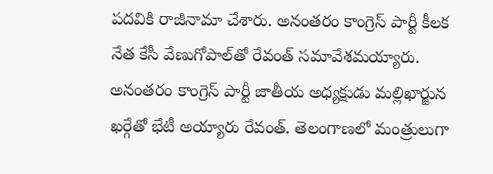పదవికి రాజీనామా చేశారు. అనంతరం కాంగ్రెస్ పార్టీ కీలక నేత కేసీ వేణుగోపాల్‌తో రేవంత్ సమావేశమయ్యారు. అనంతరం కాంగ్రెస్ పార్టీ జాతీయ అధ్యక్షుడు మల్లిఖార్జున ఖర్గేతో భేటీ అయ్యారు రేవంత్. తెలంగాణలో మంత్రులుగా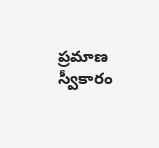ప్రమాణ స్వీకారం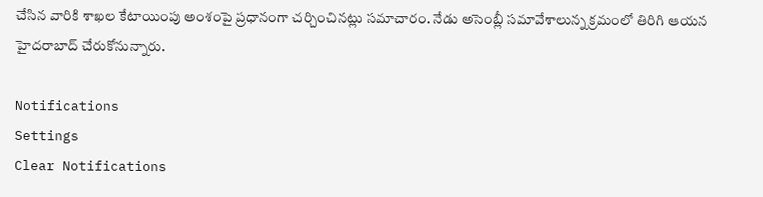చేసిన వారికి శాఖల కేటాయింపు అంశంపై ప్రధానంగా చర్చించినట్లు సమాచారం. నేడు అసెంబ్లీ సమావేశాలున్న క్రమంలో తిరిగి ఆయన హైదరాబాద్ చేరుకోనున్నారు.

Notifications
Settings
Clear Notifications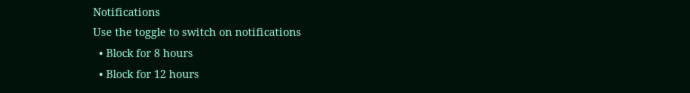Notifications
Use the toggle to switch on notifications
  • Block for 8 hours
  • Block for 12 hours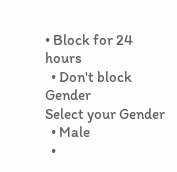• Block for 24 hours
  • Don't block
Gender
Select your Gender
  • Male
  •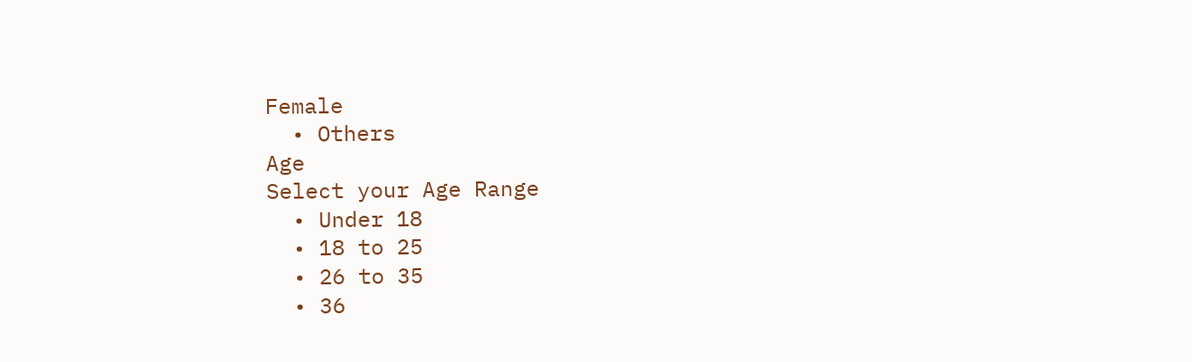Female
  • Others
Age
Select your Age Range
  • Under 18
  • 18 to 25
  • 26 to 35
  • 36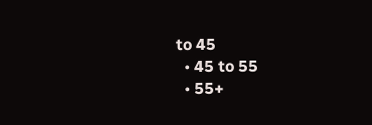to 45
  • 45 to 55
  • 55+